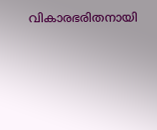വികാരഭരിതനായി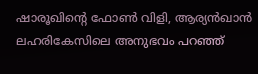ഷാരൂഖിന്റെ ഫോണ്‍ വിളി, ആര്യൻഖാന്‍ ലഹരികേസിലെ അനുഭവം പറഞ്ഞ്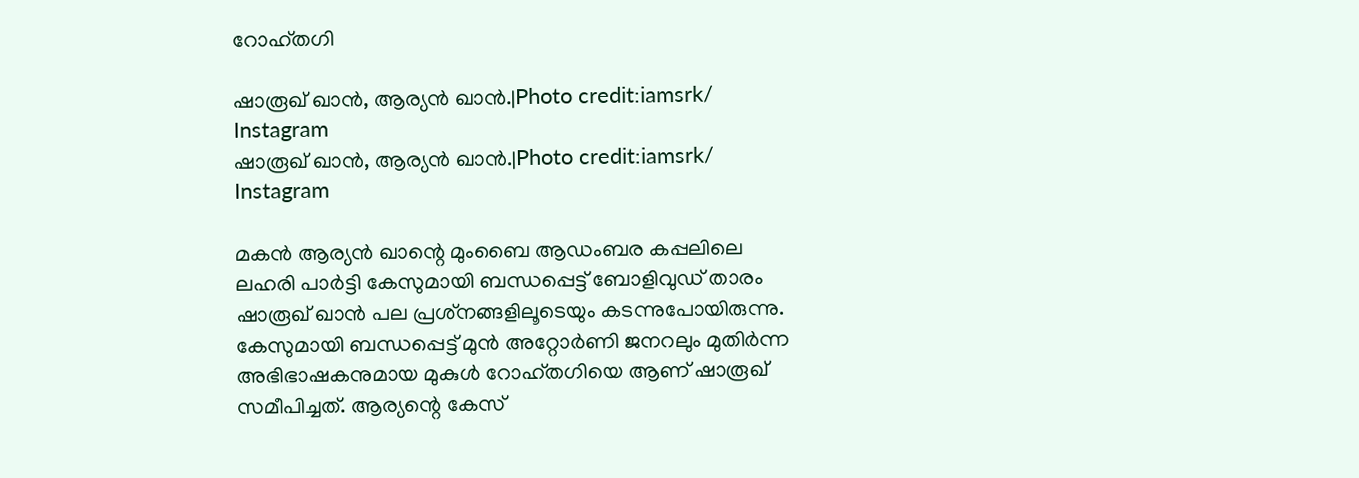റോഹ്തഗി

ഷാരൂഖ് ഖാന്‍, ആര്യന്‍ ഖാന്‍.|Photo credit:iamsrk/ Instagram
ഷാരൂഖ് ഖാന്‍, ആര്യന്‍ ഖാന്‍.|Photo credit:iamsrk/ Instagram

മകൻ ആര്യന്‍ ഖാന്റെ മുംബൈ ആഡംബര കപ്പലിലെ ലഹരി പാര്‍ട്ടി കേസുമായി ബന്ധപ്പെട്ട് ബോളിവുഡ് താരം  ഷാരൂഖ് ഖാൻ പല പ്രശ്‌നങ്ങളിലൂടെയും കടന്നുപോയിരുന്നു. കേസുമായി ബന്ധപ്പെട്ട് മുന്‍ അറ്റോര്‍ണി ജനറലും മുതിര്‍ന്ന അഭിഭാഷകനുമായ മുകുള്‍ റോഹ്തഗിയെ ആണ് ഷാരൂഖ് സമീപിച്ചത്. ആര്യന്റെ കേസ്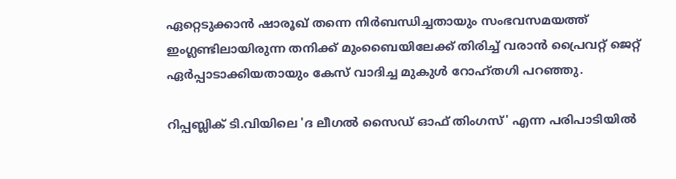ഏറ്റെടുക്കാന്‍ ഷാരൂഖ് തന്നെ നിര്‍ബന്ധിച്ചതായും സംഭവസമയത്ത് ഇംഗ്ലണ്ടിലായിരുന്ന തനിക്ക് മുംബൈയിലേക്ക് തിരിച്ച് വരാന്‍ പ്രൈവറ്റ് ജെറ്റ് ഏര്‍പ്പാടാക്കിയതായും കേസ് വാദിച്ച മുകുള്‍ റോഹ്തഗി പറഞ്ഞു.

റിപ്പബ്ലിക് ടി.വിയിലെ 'ദ ലീഗല്‍ സൈഡ് ഓഫ് തിംഗസ്' എന്ന പരിപാടിയില്‍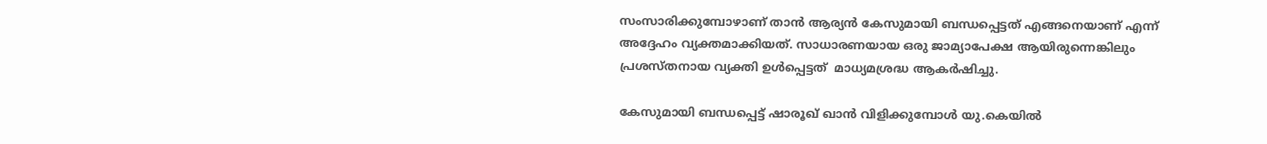സംസാരിക്കുമ്പോഴാണ് താന്‍ ആര്യന്‍ കേസുമായി ബന്ധപ്പെട്ടത് എങ്ങനെയാണ് എന്ന് അദ്ദേഹം വ്യക്തമാക്കിയത്. സാധാരണയായ ഒരു ജാമ്യാപേക്ഷ ആയിരുന്നെങ്കിലും പ്രശസ്തനായ വ്യക്തി ഉള്‍പ്പെട്ടത്  മാധ്യമശ്രദ്ധ ആകര്‍ഷിച്ചു.

കേസുമായി ബന്ധപ്പെട്ട് ഷാരൂഖ് ഖാന്‍ വിളിക്കുമ്പോള്‍ യു.കെയില്‍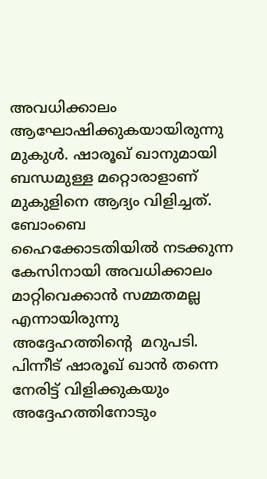അവധിക്കാലം ആഘോഷിക്കുകയായിരുന്നു മുകുള്‍. ഷാരൂഖ് ഖാനുമായി ബന്ധമുള്ള മറ്റൊരാളാണ് മുകുളിനെ ആദ്യം വിളിച്ചത്. ബോംബെ ഹൈക്കോടതിയില്‍ നടക്കുന്ന കേസിനായി അവധിക്കാലം മാറ്റിവെക്കാന്‍ സമ്മതമല്ല എന്നായിരുന്നു അദ്ദേഹത്തിന്റെ  മറുപടി. പിന്നീട് ഷാരൂഖ് ഖാന്‍ തന്നെ നേരിട്ട് വിളിക്കുകയും അദ്ദേഹത്തിനോടും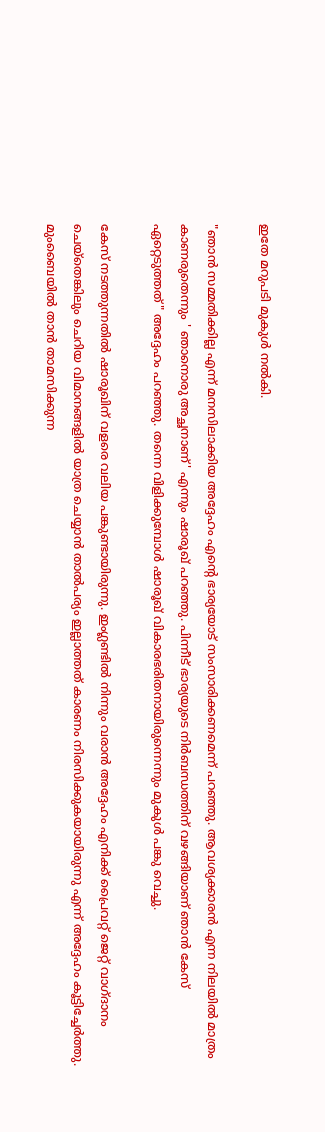ഇതേ മറുപടി മുകുള്‍ നല്‍കി.

"ഞാൻ സമ്മതിക്കില്ല എന്ന് മനസിലാക്കിയ അദ്ദേഹം എന്‍റെ ഭാര്യയോട് സംസാരിക്കണമെന്ന് പറഞ്ഞു. ആവശ്യക്കാരന്‍ എന്ന നിലയില്‍ മാത്രം കാണരുതെന്നും ' ഞാനൊരു അച്ഛനാണ്' എന്നും ഷാരൂഖ് പറഞ്ഞു. പിന്നീട് ഭാര്യയുടെ നിര്‍ബന്ധത്തിന് വഴങ്ങിയാണ് ഞാൻ കേസ് ഏറ്റെടുത്തത്" അദ്ദേഹം പറഞ്ഞു. തന്നെ വിളിക്കുമ്പോള്‍ ഷാരൂഖ് വികാരഭരിതനായിരുന്നെന്നും മുകുള്‍ പങ്കു വെച്ചു.

കേസ് നടത്തുന്നതില്‍ ഷാരൂഖിന് വളരെ വലിയ പങ്കുണ്ടായിരുന്നു. ഇംഗ്ലണ്ടില്‍ നിന്നും വരാന്‍ അദ്ദേഹം എനിക്ക് പ്രൈവറ്റ് ജെറ്റ് വാഗ്ദാനം ചെയ്‌തെങ്കിലും ചെറിയ വിമാനങ്ങളില്‍ യാത്ര ചെയ്യാന്‍ താല്‍പര്യം ഇല്ലാത്തത് കാരണം നിരസിക്കുകയായിരുന്നു എന്ന് അദ്ദേഹം കൂട്ടിച്ചേര്‍ത്തു. മുംബൈയില്‍ താന്‍ താമസിക്കുന്ന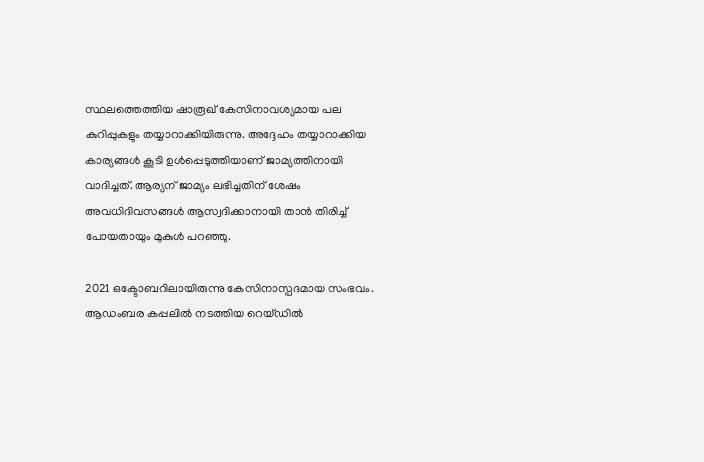സ്ഥലത്തെത്തിയ ഷാരൂഖ് കേസിനാവശ്യമായ പല കുറിപ്പുകളും തയ്യാറാക്കിയിരുന്നു. അദ്ദേഹം തയ്യാറാക്കിയ കാര്യങ്ങള്‍ കൂടി ഉള്‍പ്പെടുത്തിയാണ് ജാമ്യത്തിനായി വാദിച്ചത്. ആര്യന് ജാമ്യം ലഭിച്ചതിന് ശേഷം അവധിദിവസങ്ങള്‍ ആസ്വദിക്കാനായി താന്‍ തിരിച്ച് പോയതായും മുകുള്‍ പറഞ്ഞു.

2021 ഒക്ടോബറിലായിരുന്നു കേസിനാസ്പദമായ സംഭവം.
ആഡംബര കപ്പലില്‍ നടത്തിയ റെയ്ഡില്‍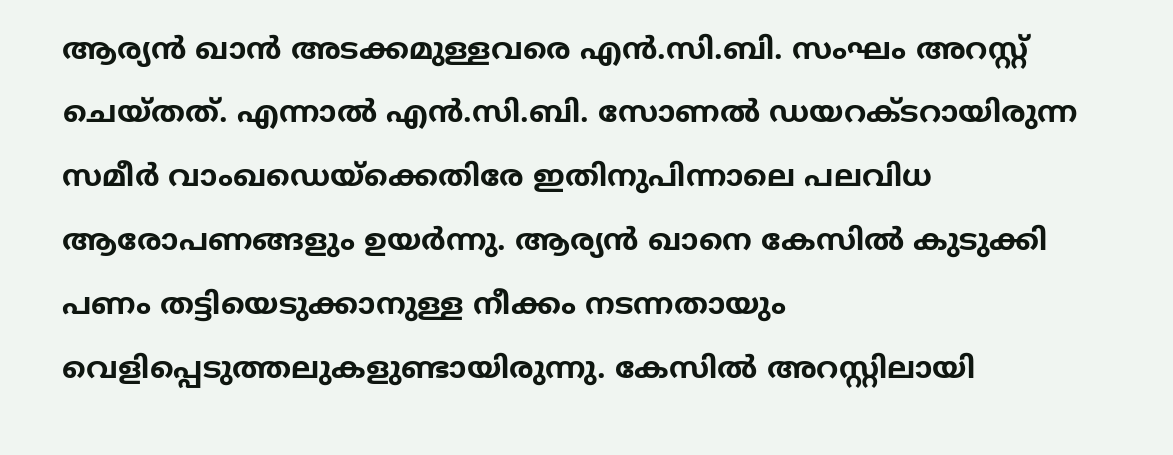ആര്യന്‍ ഖാന്‍ അടക്കമുള്ളവരെ എന്‍.സി.ബി. സംഘം അറസ്റ്റ് ചെയ്തത്. എന്നാല്‍ എന്‍.സി.ബി. സോണല്‍ ഡയറക്ടറായിരുന്ന സമീര്‍ വാംഖഡെയ്ക്കെതിരേ ഇതിനുപിന്നാലെ പലവിധ ആരോപണങ്ങളും ഉയര്‍ന്നു. ആര്യന്‍ ഖാനെ കേസില്‍ കുടുക്കി പണം തട്ടിയെടുക്കാനുള്ള നീക്കം നടന്നതായും വെളിപ്പെടുത്തലുകളുണ്ടായിരുന്നു. കേസില്‍ അറസ്റ്റിലായി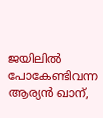ജയിലില്‍ പോകേണ്ടിവന്ന ആര്യന്‍ ഖാന്,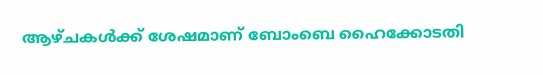ആഴ്ചകള്‍ക്ക് ശേഷമാണ് ബോംബെ ഹൈക്കോടതി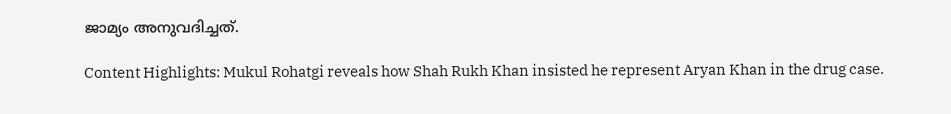ജാമ്യം അനുവദിച്ചത്.

Content Highlights: Mukul Rohatgi reveals how Shah Rukh Khan insisted he represent Aryan Khan in the drug case.